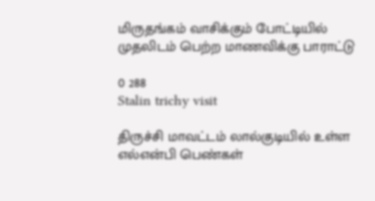மிருதங்கம் வாசிக்கும் போட்டியில் முதலிடம் பெற்ற மாணவிக்கு பாராட்டு

0 288
Stalin trichy visit

திருச்சி மாவட்டம் லால்குடியில் உள்ள எல்என்பி பெண்கள்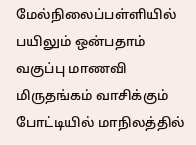மேல்நிலைப்பள்ளியில் பயிலும் ஒன்பதாம் வகுப்பு மாணவி மிருதங்கம் வாசிக்கும் போட்டியில் மாநிலத்தில்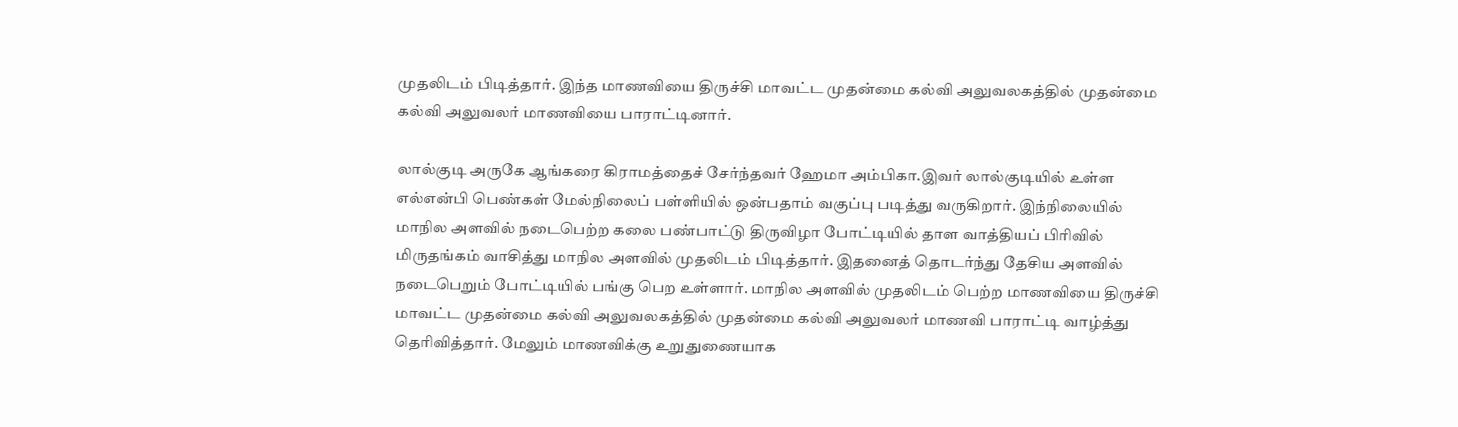முதலிடம் பிடித்தார். இந்த மாணவியை திருச்சி மாவட்ட முதன்மை கல்வி அலுவலகத்தில் முதன்மை கல்வி அலுவலர் மாணவியை பாராட்டினார்.

லால்குடி அருகே ஆங்கரை கிராமத்தைச் சேர்ந்தவர் ஹேமா அம்பிகா.இவர் லால்குடியில் உள்ள எல்என்பி பெண்கள் மேல்நிலைப் பள்ளியில் ஒன்பதாம் வகுப்பு படித்து வருகிறார். இந்நிலையில் மாநில அளவில் நடைபெற்ற கலை பண்பாட்டு திருவிழா போட்டியில் தாள வாத்தியப் பிரிவில் மிருதங்கம் வாசித்து மாநில அளவில் முதலிடம் பிடித்தார். இதனைத் தொடர்ந்து தேசிய அளவில் நடைபெறும் போட்டியில் பங்கு பெற உள்ளார். மாநில அளவில் முதலிடம் பெற்ற மாணவியை திருச்சி மாவட்ட முதன்மை கல்வி அலுவலகத்தில் முதன்மை கல்வி அலுவலர் மாணவி பாராட்டி வாழ்த்து தெரிவித்தார். மேலும் மாணவிக்கு உறுதுணையாக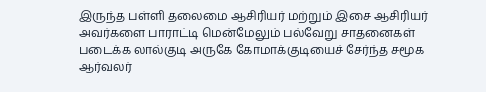இருந்த பள்ளி தலைமை ஆசிரியர் மற்றும் இசை ஆசிரியர் அவர்களை பாராட்டி மென்மேலும் பல்வேறு சாதனைகள் படைக்க லால்குடி அருகே கோமாக்குடியைச் சேர்ந்த சமூக ஆர்வலர்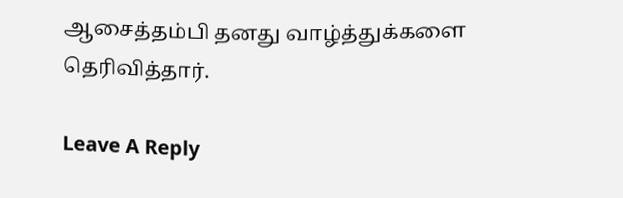ஆசைத்தம்பி தனது வாழ்த்துக்களை தெரிவித்தார்.

Leave A Reply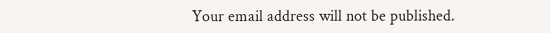Your email address will not be published.